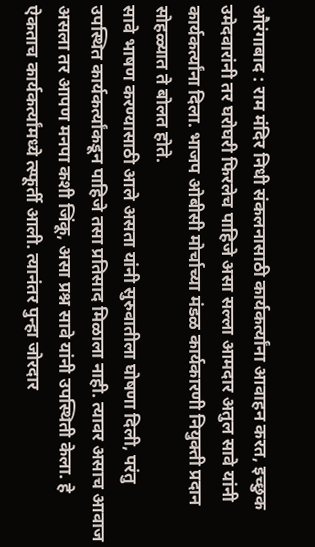औरंगाबाद : राम मंदिर निधी संकलनासाठी कार्यकर्त्यांना आवाहन करत, इच्छुक उमेदवारांनी तर घरोघरी फिरलेच पाहिजे असा सल्ला आमदार अतुल सावे यांनी कार्यकर्त्यांना दिला. भाजप ओबीसी मोर्चाच्या मंडळ कार्यकारणी नियुक्ती प्रदान सोहळ्यात ते बोलत होते.
सावे भाषण करण्यासाठी आले असता यांनी सुरुवातीला घोषणा दिली, परंतु उपस्थित कार्यकर्त्यांकडून पाहिजे तसा प्रतिसाद मिळाला नाही. त्यावर असाच आवाज असला तर आपण मनपा कशी जिंकू, असा प्रश्न सावे यांनी उपस्थिती केला. हे ऐकताच कार्यकर्त्यांमध्ये त्स्फूर्ती आली. त्यानंतर पुन्हा जोरदार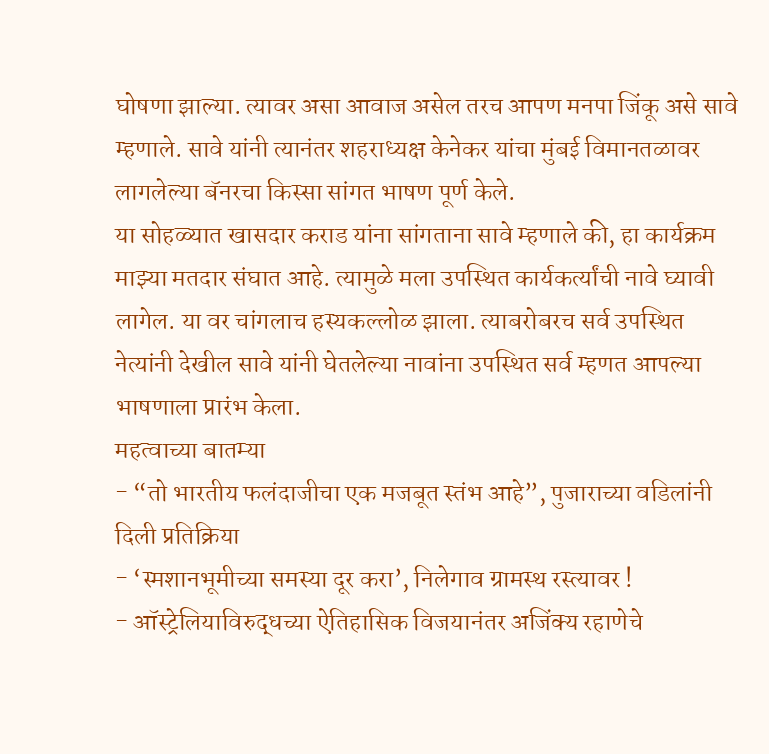घोषणा झाल्या. त्यावर असा आवाज असेल तरच आपण मनपा जिंकू असे सावे म्हणाले. सावे यांनी त्यानंतर शहराध्यक्ष केनेकर यांचा मुंबई विमानतळावर लागलेल्या बॅनरचा किस्सा सांगत भाषण पूर्ण केले.
या सोहळ्यात खासदार कराड यांना सांगताना सावे म्हणाले की, हा कार्यक्रम माझ्या मतदार संघात आहे. त्यामुळे मला उपस्थित कार्यकर्त्यांची नावे घ्यावी लागेल. या वर चांगलाच हस्यकल्लोळ झाला. त्याबरोबरच सर्व उपस्थित नेत्यांनी देखील सावे यांनी घेतलेल्या नावांना उपस्थित सर्व म्हणत आपल्या भाषणाला प्रारंभ केला.
महत्वाच्या बातम्या
- “तो भारतीय फलंदाजीचा एक मजबूत स्तंभ आहे”, पुजाराच्या वडिलांनी दिली प्रतिक्रिया
- ‘स्मशानभूमीच्या समस्या दूर करा’, निलेगाव ग्रामस्थ रस्त्यावर !
- ऑस्ट्रेलियाविरुद्धच्या ऐतिहासिक विजयानंतर अजिंक्य रहाणेचे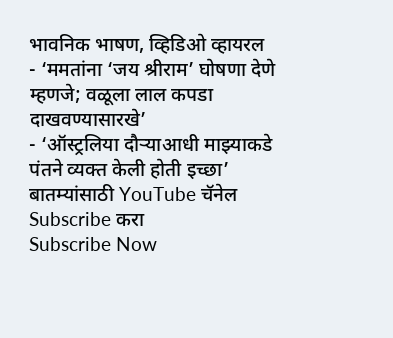भावनिक भाषण, व्हिडिओ व्हायरल
- ‘ममतांना ‘जय श्रीराम’ घोषणा देणे म्हणजे; वळूला लाल कपडा दाखवण्यासारखे’
- ‘ऑस्ट्रलिया दौऱ्याआधी माझ्याकडे पंतने व्यक्त केली होती इच्छा’
बातम्यांसाठी YouTube चॅनेल Subscribe करा
Subscribe Now